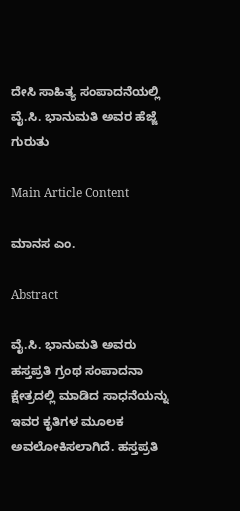ದೇಸಿ ಸಾಹಿತ್ಯ ಸಂಪಾದನೆಯಲ್ಲಿ ವೈ.ಸಿ. ಭಾನುಮತಿ ಅವರ ಹೆಜ್ಜೆ ಗುರುತು

Main Article Content

ಮಾನಸ ಎಂ.

Abstract

ವೈ.ಸಿ. ಭಾನುಮತಿ ಅವರು ಹಸ್ತಪ್ರತಿ ಗ್ರಂಥ ಸಂಪಾದನಾ ಕ್ಷೇತ್ರದಲ್ಲಿ ಮಾಡಿದ ಸಾಧನೆಯನ್ನು ಇವರ ಕೃತಿಗಳ ಮೂಲಕ ಅವಲೋಕಿಸಲಾಗಿದೆ. ಹಸ್ತಪ್ರತಿ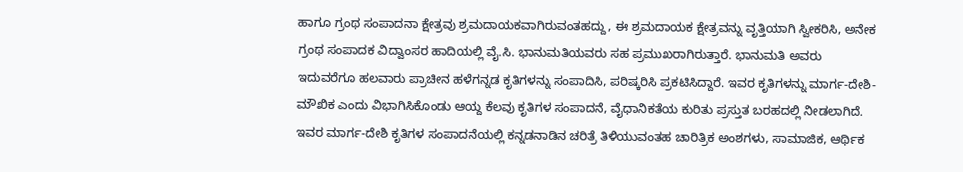ಹಾಗೂ ಗ್ರಂಥ ಸಂಪಾದನಾ ಕ್ಷೇತ್ರವು ಶ್ರಮದಾಯಕವಾಗಿರುವಂತಹದ್ದು, ಈ ಶ್ರಮದಾಯಕ ಕ್ಷೇತ್ರವನ್ನು ವೃತ್ತಿಯಾಗಿ ಸ್ವೀಕರಿಸಿ, ಅನೇಕ ಗ್ರಂಥ ಸಂಪಾದಕ ವಿದ್ವಾಂಸರ ಹಾದಿಯಲ್ಲಿ ವೈ.ಸಿ. ಭಾನುಮತಿಯವರು ಸಹ ಪ್ರಮುಖರಾಗಿರುತ್ತಾರೆ. ಭಾನುಮತಿ ಅವರು ಇದುವರೆಗೂ ಹಲವಾರು ಪ್ರಾಚೀನ ಹಳೆಗನ್ನಡ ಕೃತಿಗಳನ್ನು ಸಂಪಾದಿಸಿ, ಪರಿಷ್ಕರಿಸಿ ಪ್ರಕಟಿಸಿದ್ದಾರೆ. ಇವರ ಕೃತಿಗಳನ್ನು ಮಾರ್ಗ-ದೇಶಿ-ಮೌಖಿಕ ಎಂದು ವಿಭಾಗಿಸಿಕೊಂಡು ಆಯ್ದ ಕೆಲವು ಕೃತಿಗಳ ಸಂಪಾದನೆ, ವೈಧಾನಿಕತೆಯ ಕುರಿತು ಪ್ರಸ್ತುತ ಬರಹದಲ್ಲಿ ನೀಡಲಾಗಿದೆ. ಇವರ ಮಾರ್ಗ-ದೇಶಿ ಕೃತಿಗಳ ಸಂಪಾದನೆಯಲ್ಲಿ ಕನ್ನಡನಾಡಿನ ಚರಿತ್ರೆ ತಿಳಿಯುವಂತಹ ಚಾರಿತ್ರಿಕ ಅಂಶಗಳು, ಸಾಮಾಜಿಕ, ಆರ್ಥಿಕ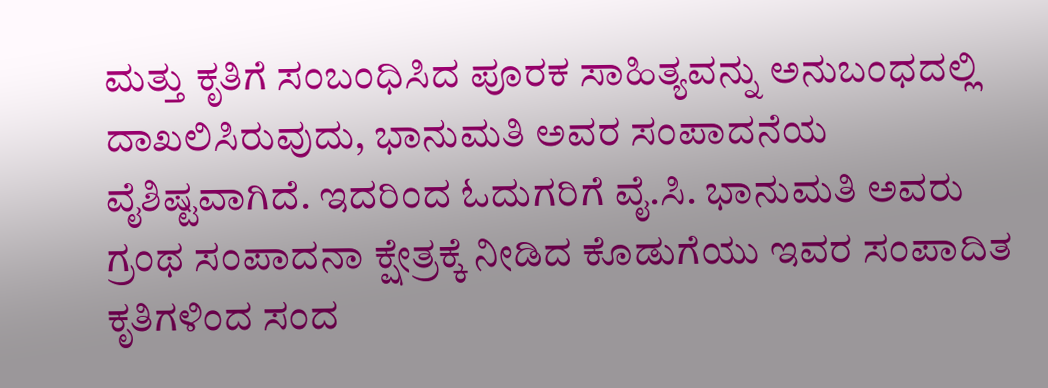ಮತ್ತು ಕೃತಿಗೆ ಸಂಬಂಧಿಸಿದ ಪೂರಕ ಸಾಹಿತ್ಯವನ್ನು ಅನುಬಂಧದಲ್ಲಿ ದಾಖಲಿಸಿರುವುದು, ಭಾನುಮತಿ ಅವರ ಸಂಪಾದನೆಯ ವೈಶಿಷ್ಟವಾಗಿದೆ. ಇದರಿಂದ ಓದುಗರಿಗೆ ವೈ.ಸಿ. ಭಾನುಮತಿ ಅವರು ಗ್ರಂಥ ಸಂಪಾದನಾ ಕ್ಷೇತ್ರಕ್ಕೆ ನೀಡಿದ ಕೊಡುಗೆಯು ಇವರ ಸಂಪಾದಿತ ಕೃತಿಗಳಿಂದ ಸಂದ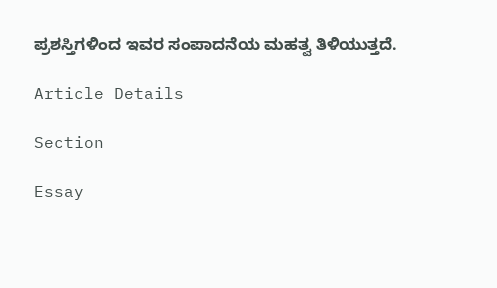ಪ್ರಶಸ್ತಿಗಳಿಂದ ಇವರ ಸಂಪಾದನೆಯ ಮಹತ್ವ ತಿಳಿಯುತ್ತದೆ.

Article Details

Section

Essay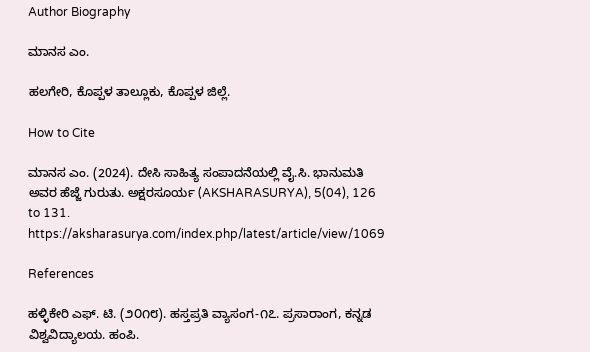Author Biography

ಮಾನಸ ಎಂ.

ಹಲಗೇರಿ, ಕೊಪ್ಪಳ ತಾಲ್ಲೂಕು, ಕೊಪ್ಪಳ ಜಿಲ್ಲೆ.

How to Cite

ಮಾನಸ ಎಂ. (2024). ದೇಸಿ ಸಾಹಿತ್ಯ ಸಂಪಾದನೆಯಲ್ಲಿ ವೈ.ಸಿ. ಭಾನುಮತಿ ಅವರ ಹೆಜ್ಜೆ ಗುರುತು. ಅಕ್ಷರಸೂರ್ಯ (AKSHARASURYA), 5(04), 126 to 131. https://aksharasurya.com/index.php/latest/article/view/1069

References

ಹಳ್ಳಿಕೇರಿ ಎಫ್. ಟಿ. (೨೦೧೮). ಹಸ್ತಪ್ರತಿ ವ್ಯಾಸಂಗ-೧೭. ಪ್ರಸಾರಾಂಗ, ಕನ್ನಡ ವಿಶ್ವವಿದ್ಯಾಲಯ. ಹಂಪಿ.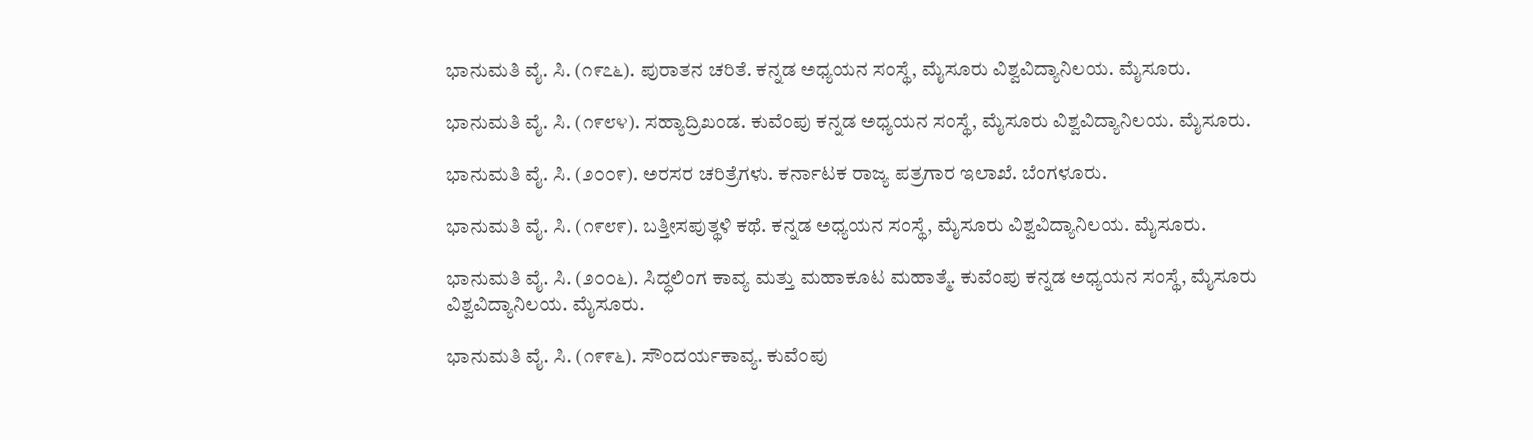ಭಾನುಮತಿ ವೈ. ಸಿ. (೧೯೭೬). ಪುರಾತನ ಚರಿತೆ. ಕನ್ನಡ ಅಧ್ಯಯನ ಸಂಸ್ಥೆ, ಮೈಸೂರು ವಿಶ್ವವಿದ್ಯಾನಿಲಯ. ಮೈಸೂರು.

ಭಾನುಮತಿ ವೈ. ಸಿ. (೧೯೮೪). ಸಹ್ಯಾದ್ರಿಖಂಡ. ಕುವೆಂಪು ಕನ್ನಡ ಅಧ್ಯಯನ ಸಂಸ್ಥೆ, ಮೈಸೂರು ವಿಶ್ವವಿದ್ಯಾನಿಲಯ. ಮೈಸೂರು.

ಭಾನುಮತಿ ವೈ. ಸಿ. (೨೦೦೯). ಅರಸರ ಚರಿತ್ರೆಗಳು. ಕರ್ನಾಟಕ ರಾಜ್ಯ ಪತ್ರಗಾರ ಇಲಾಖೆ. ಬೆಂಗಳೂರು.

ಭಾನುಮತಿ ವೈ. ಸಿ. (೧೯೮೯). ಬತ್ತೀಸಪುತ್ಥಳಿ ಕಥೆ. ಕನ್ನಡ ಅಧ್ಯಯನ ಸಂಸ್ಥೆ, ಮೈಸೂರು ವಿಶ್ವವಿದ್ಯಾನಿಲಯ. ಮೈಸೂರು.

ಭಾನುಮತಿ ವೈ. ಸಿ. (೨೦೦೬). ಸಿದ್ಧಲಿಂಗ ಕಾವ್ಯ ಮತ್ತು ಮಹಾಕೂಟ ಮಹಾತ್ಮೆ. ಕುವೆಂಪು ಕನ್ನಡ ಅಧ್ಯಯನ ಸಂಸ್ಥೆ, ಮೈಸೂರು ವಿಶ್ವವಿದ್ಯಾನಿಲಯ. ಮೈಸೂರು.

ಭಾನುಮತಿ ವೈ. ಸಿ. (೧೯೯೬). ಸೌಂದರ್ಯಕಾವ್ಯ. ಕುವೆಂಪು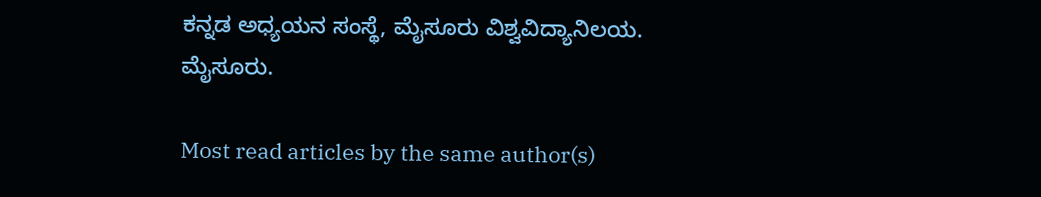ಕನ್ನಡ ಅಧ್ಯಯನ ಸಂಸ್ಥೆ, ಮೈಸೂರು ವಿಶ್ವವಿದ್ಯಾನಿಲಯ. ಮೈಸೂರು.

Most read articles by the same author(s)